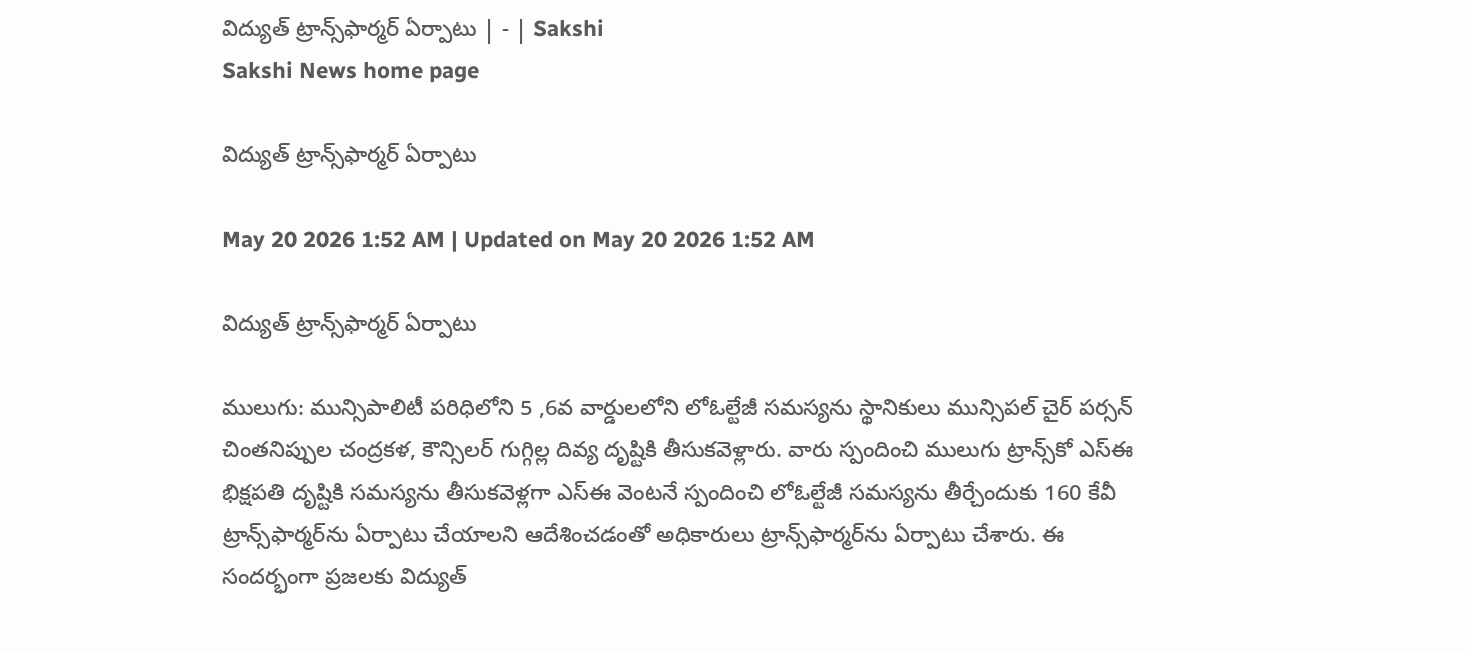విద్యుత్‌ ట్రాన్స్‌ఫార్మర్‌ ఏర్పాటు | - | Sakshi
Sakshi News home page

విద్యుత్‌ ట్రాన్స్‌ఫార్మర్‌ ఏర్పాటు

May 20 2026 1:52 AM | Updated on May 20 2026 1:52 AM

విద్యుత్‌ ట్రాన్స్‌ఫార్మర్‌ ఏర్పాటు

ములుగు: మున్సిపాలిటీ పరిధిలోని 5 ,6వ వార్డులలోని లోఓల్టేజీ సమస్యను స్థానికులు మున్సిపల్‌ చైర్‌ పర్సన్‌ చింతనిప్పుల చంద్రకళ, కౌన్సిలర్‌ గుగ్గిల్ల దివ్య దృష్టికి తీసుకవెళ్లారు. వారు స్పందించి ములుగు ట్రాన్స్‌కో ఎస్‌ఈ భిక్షపతి దృష్టికి సమస్యను తీసుకవెళ్లగా ఎస్‌ఈ వెంటనే స్పందించి లోఓల్టేజీ సమస్యను తీర్చేందుకు 160 కేవీ ట్రాన్స్‌ఫార్మర్‌ను ఏర్పాటు చేయాలని ఆదేశించడంతో అధికారులు ట్రాన్స్‌ఫార్మర్‌ను ఏర్పాటు చేశారు. ఈ సందర్భంగా ప్రజలకు విద్యుత్‌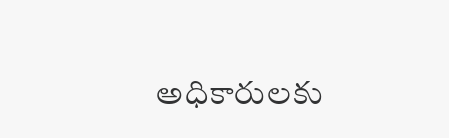అధికారులకు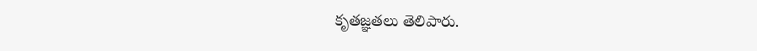కృతజ్ఞతలు తెలిపారు.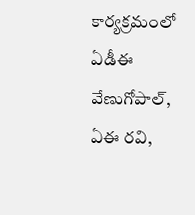కార్యక్రమంలో ఏడీఈ వేణుగోపాల్‌, ఏఈ రవి,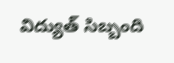విద్యుత్‌ సిబ్బంది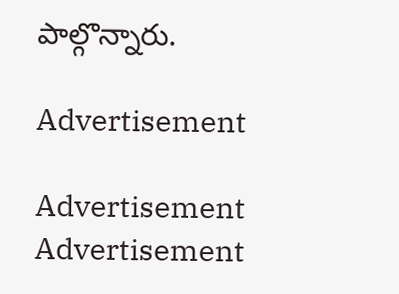పాల్గొన్నారు.

Advertisement

Advertisement
Advertisement